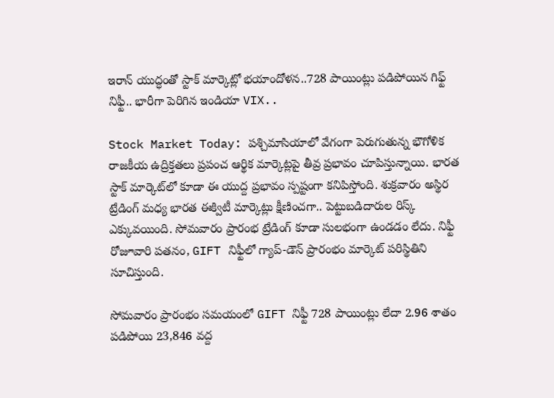ఇరాన్ యుద్ధంతో స్టాక్ మార్కెట్లో భయాందోళన..728 పాయింట్లు పడిపోయిన గిఫ్ట్ నిఫ్టీ.. భారీగా పెరిగిన ఇండియా VIX..

Stock Market Today: పశ్చిమాసియాలో వేగంగా పెరుగుతున్న భౌగోళిక రాజకీయ ఉద్రిక్తతలు ప్రపంచ ఆర్థిక మార్కెట్లపై తీవ్ర ప్రభావం చూపిస్తున్నాయి. భారత స్టాక్ మార్కెట్‌లో కూడా ఈ యుద్ద ప్రభావం స్పష్టంగా కనిపిస్తోంది. శుక్రవారం అస్థిర ట్రేడింగ్ మధ్య భారత ఈక్విటీ మార్కెట్లు క్షీణించగా.. పెట్టుబడిదారుల రిస్క్ ఎక్కువయింది. సోమవారం ప్రారంభ ట్రేడింగ్ కూడా సులభంగా ఉండడం లేదు. నిఫ్టీ రోజూవారి పతనం, GIFT నిఫ్టీలో గ్యాప్-డౌన్ ప్రారంభం మార్కెట్ పరిస్థితిని సూచిస్తుంది.

సోమవారం ప్రారంభం సమయంలో GIFT నిఫ్టీ 728 పాయింట్లు లేదా 2.96 శాతం పడిపోయి 23,846 వద్ద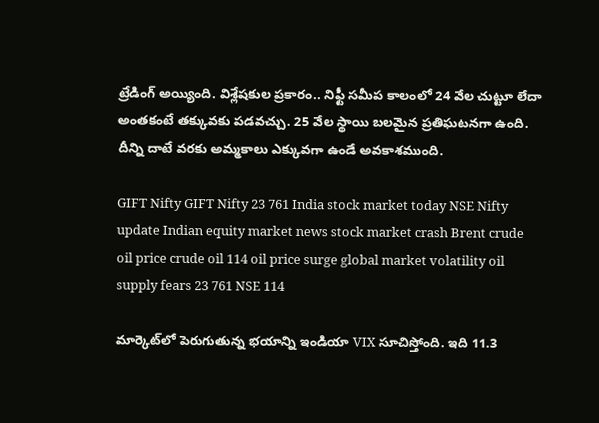ట్రేడింగ్ అయ్యింది. విశ్లేషకుల ప్రకారం.. నిఫ్టీ సమీప కాలంలో 24 వేల చుట్టూ లేదా అంతకంటే తక్కువకు పడవచ్చు. 25 వేల స్థాయి బలమైన ప్రతిఘటనగా ఉంది. దీన్ని దాటే వరకు అమ్మకాలు ఎక్కువగా ఉండే అవకాశముంది.

GIFT Nifty GIFT Nifty 23 761 India stock market today NSE Nifty update Indian equity market news stock market crash Brent crude oil price crude oil 114 oil price surge global market volatility oil supply fears 23 761 NSE 114

మార్కెట్‌లో పెరుగుతున్న భయాన్ని ఇండియా VIX సూచిస్తోంది. ఇది 11.3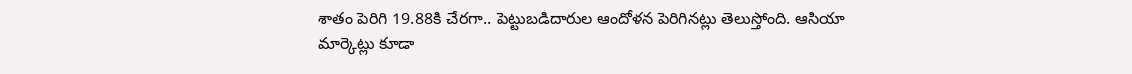శాతం పెరిగి 19.88కి చేరగా.. పెట్టుబడిదారుల ఆందోళన పెరిగినట్లు తెలుస్తోంది. ఆసియా మార్కెట్లు కూడా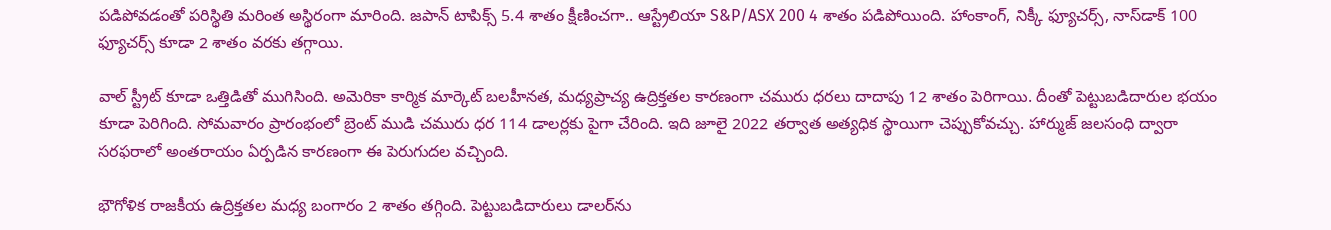పడిపోవడంతో పరిస్థితి మరింత అస్థిరంగా మారింది. జపాన్ టాపిక్స్ 5.4 శాతం క్షీణించగా.. ఆస్ట్రేలియా S&P/ASX 200 4 శాతం పడిపోయింది. హాంకాంగ్, నిక్కీ ఫ్యూచర్స్, నాస్‌డాక్ 100 ఫ్యూచర్స్ కూడా 2 శాతం వరకు తగ్గాయి.

వాల్ స్ట్రీట్ కూడా ఒత్తిడితో ముగిసింది. అమెరికా కార్మిక మార్కెట్ బలహీనత, మధ్యప్రాచ్య ఉద్రిక్తతల కారణంగా చమురు ధరలు దాదాపు 12 శాతం పెరిగాయి. దీంతో పెట్టుబడిదారుల భయం కూడా పెరిగింది. సోమవారం ప్రారంభంలో బ్రెంట్ ముడి చమురు ధర 114 డాలర్లకు పైగా చేరింది. ఇది జూలై 2022 తర్వాత అత్యధిక స్థాయిగా చెప్పుకోవచ్చు. హార్ముజ్ జలసంధి ద్వారా సరఫరాలో అంతరాయం ఏర్పడిన కారణంగా ఈ పెరుగుదల వచ్చింది.

భౌగోళిక రాజకీయ ఉద్రిక్తతల మధ్య బంగారం 2 శాతం తగ్గింది. పెట్టుబడిదారులు డాలర్‌ను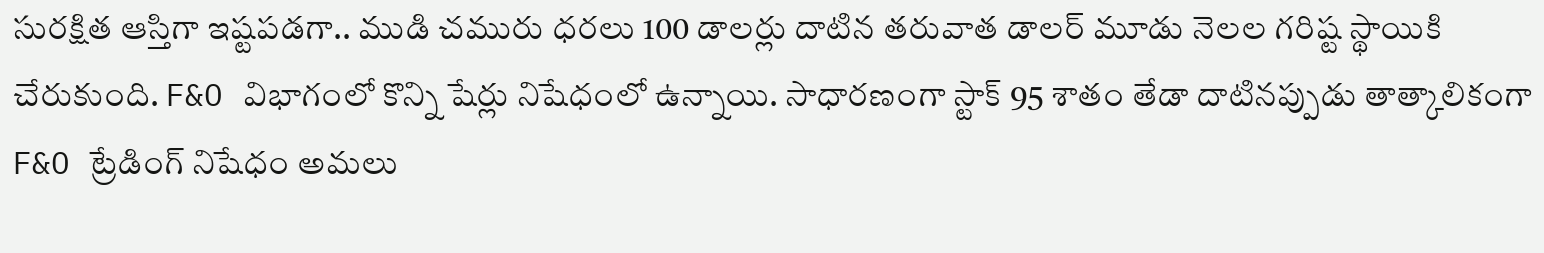సురక్షిత ఆస్తిగా ఇష్టపడగా.. ముడి చమురు ధరలు 100 డాలర్లు దాటిన తరువాత డాలర్ మూడు నెలల గరిష్ట స్థాయికి చేరుకుంది. F&O విభాగంలో కొన్ని షేర్లు నిషేధంలో ఉన్నాయి. సాధారణంగా స్టాక్ 95 శాతం తేడా దాటినప్పుడు తాత్కాలికంగా F&O ట్రేడింగ్ నిషేధం అమలు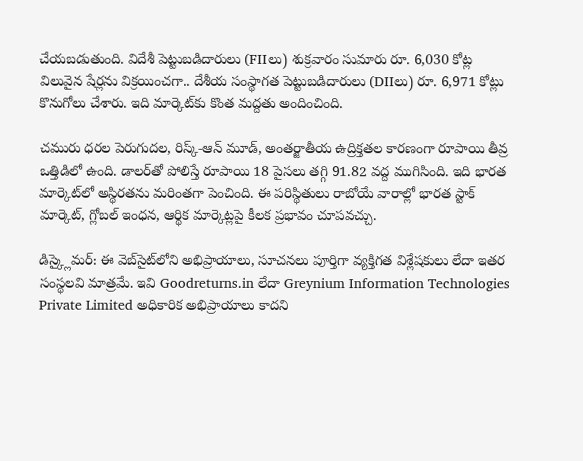చేయబడుతుంది. విదేశీ పెట్టుబడిదారులు (FIIలు) శుక్రవారం సుమారు రూ. 6,030 కోట్ల విలువైన షేర్లను విక్రయించగా.. దేశీయ సంస్థాగత పెట్టుబడిదారులు (DIIలు) రూ. 6,971 కోట్లు కొనుగోలు చేశారు. ఇది మార్కెట్‌కు కొంత మద్దతు అందించింది.

చమురు ధరల పెరుగుదల, రిస్క్‑ఆన్ మూడ్, అంతర్జాతీయ ఉద్రిక్తతల కారణంగా రూపాయి తీవ్ర ఒత్తిడిలో ఉంది. డాలర్‌తో పోలిస్తే రూపాయి 18 పైసలు తగ్గి 91.82 వద్ద ముగిసింది. ఇది భారత మార్కెట్‌లో అస్థిరతను మరింతగా పెంచింది. ఈ పరిస్థితులు రాబోయే వారాల్లో భారత స్టాక్ మార్కెట్, గ్లోబల్ ఇంధన, ఆర్థిక మార్కెట్లపై కీలక ప్రభావం చూపవచ్చు.

డిస్క్లైమర్: ఈ వెబ్‌సైట్‌లోని అభిప్రాయాలు, సూచనలు పూర్తిగా వ్యక్తిగత విశ్లేషకులు లేదా ఇతర సంస్థలవి మాత్రమే. ఇవి Goodreturns.in లేదా Greynium Information Technologies Private Limited అధికారిక అభిప్రాయాలు కాదని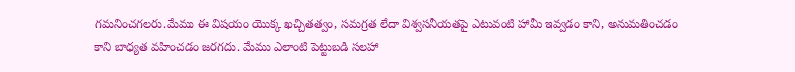గమనించగలరు.మేము ఈ విషయం యొక్క ఖచ్చితత్వం, సమగ్రత లేదా విశ్వసనీయతపై ఎటువంటి హామీ ఇవ్వడం కాని, అనుమతించడం కాని బాధ్యత వహించడం జరగదు. మేము ఎలాంటి పెట్టుబడి సలహా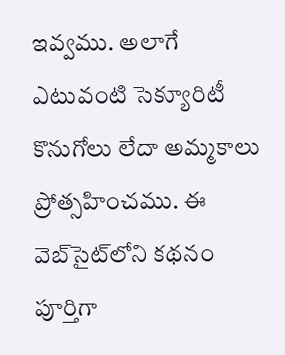ఇవ్వము. అలాగే ఎటువంటి సెక్యూరిటీ కొనుగోలు లేదా అమ్మకాలు ప్రోత్సహించము. ఈ వెబ్‌సైట్‌లోని కథనం పూర్తిగా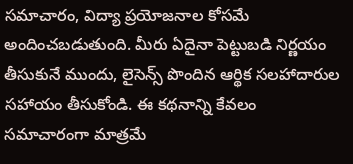సమాచారం, విద్యా ప్రయోజనాల కోసమే అందించబడుతుంది. మీరు ఏదైనా పెట్టుబడి నిర్ణయం తీసుకునే ముందు, లైసెన్స్ పొందిన ఆర్థిక సలహాదారుల సహాయం తీసుకోండి. ఈ కథనాన్ని కేవలం సమాచారంగా మాత్రమే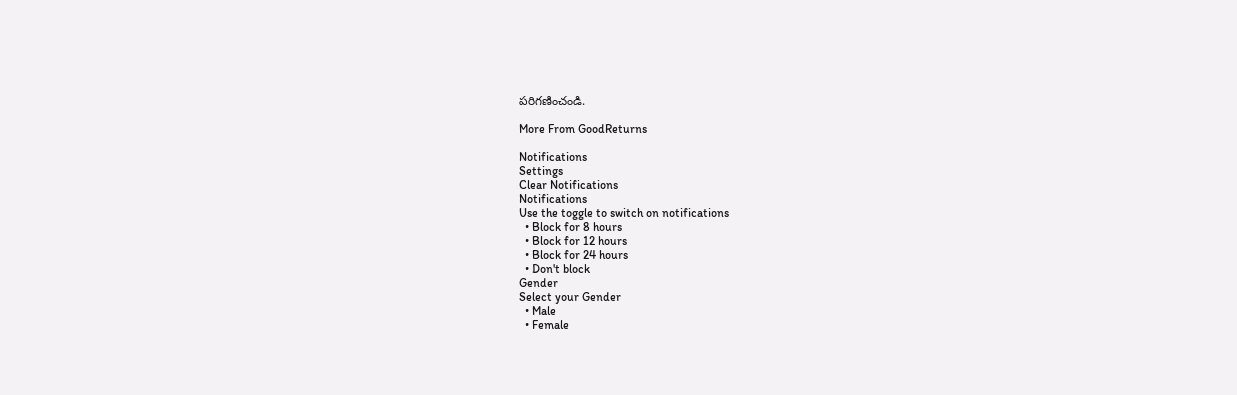పరిగణించండి.

More From GoodReturns

Notifications
Settings
Clear Notifications
Notifications
Use the toggle to switch on notifications
  • Block for 8 hours
  • Block for 12 hours
  • Block for 24 hours
  • Don't block
Gender
Select your Gender
  • Male
  • Female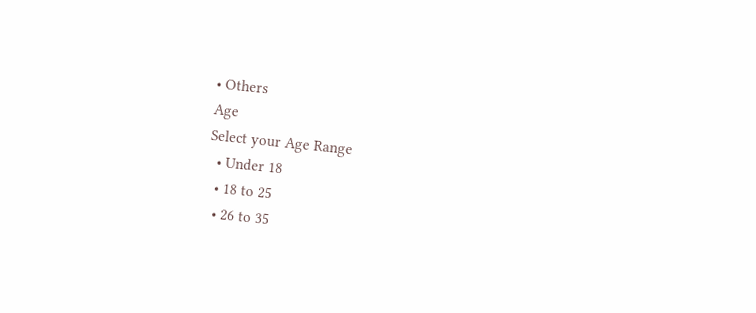• Others
Age
Select your Age Range
  • Under 18
  • 18 to 25
  • 26 to 35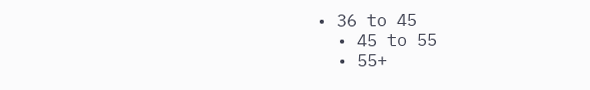• 36 to 45
  • 45 to 55
  • 55+